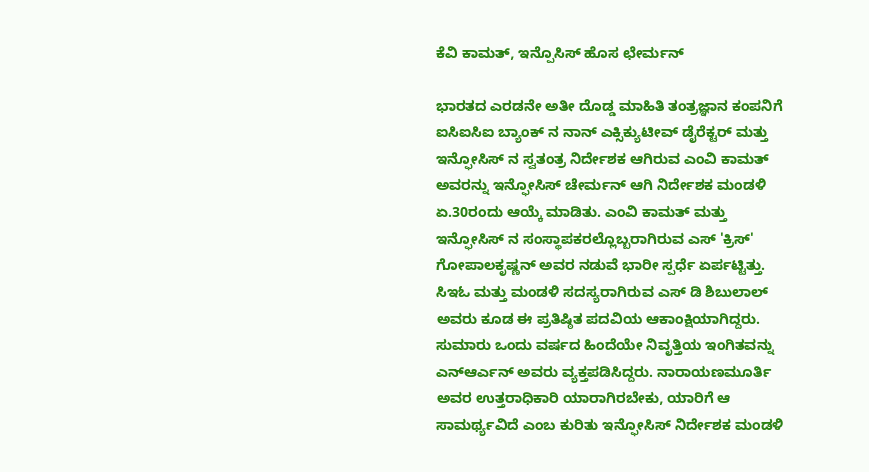ಕೆವಿ ಕಾಮತ್, ಇನ್ಪೊಸಿಸ್ ಹೊಸ ಛೇರ್ಮನ್

ಭಾರತದ ಎರಡನೇ ಅತೀ ದೊಡ್ಡ ಮಾಹಿತಿ ತಂತ್ರಜ್ಞಾನ ಕಂಪನಿಗೆ ಐಸಿಐಸಿಐ ಬ್ಯಾಂಕ್ ನ ನಾನ್ ಎಕ್ಸಿಕ್ಯುಟೀವ್ ಡೈರೆಕ್ಟರ್ ಮತ್ತು ಇನ್ಫೋಸಿಸ್ ನ ಸ್ವತಂತ್ರ ನಿರ್ದೇಶಕ ಆಗಿರುವ ಎಂವಿ ಕಾಮತ್ ಅವರನ್ನು ಇನ್ಫೋಸಿಸ್ ಚೇರ್ಮನ್ ಆಗಿ ನಿರ್ದೇಶಕ ಮಂಡಳಿ ಏ.30ರಂದು ಆಯ್ಕೆ ಮಾಡಿತು. ಎಂವಿ ಕಾಮತ್ ಮತ್ತು ಇನ್ಫೋಸಿಸ್ ನ ಸಂಸ್ಥಾಪಕರಲ್ಲೊಬ್ಬರಾಗಿರುವ ಎಸ್ 'ಕ್ರಿಸ್' ಗೋಪಾಲಕೃಷ್ಣನ್ ಅವರ ನಡುವೆ ಭಾರೀ ಸ್ಪರ್ಧೆ ಏರ್ಪಟ್ಟಿತ್ತು. ಸಿಇಓ ಮತ್ತು ಮಂಡಳಿ ಸದಸ್ಯರಾಗಿರುವ ಎಸ್ ಡಿ ಶಿಬುಲಾಲ್ ಅವರು ಕೂಡ ಈ ಪ್ರತಿಷ್ಠಿತ ಪದವಿಯ ಆಕಾಂಕ್ಷಿಯಾಗಿದ್ದರು.
ಸುಮಾರು ಒಂದು ವರ್ಷದ ಹಿಂದೆಯೇ ನಿವೃತ್ತಿಯ ಇಂಗಿತವನ್ನು ಎನ್ಆರ್ಎನ್ ಅವರು ವ್ಯಕ್ತಪಡಿಸಿದ್ದರು. ನಾರಾಯಣಮೂರ್ತಿ ಅವರ ಉತ್ತರಾಧಿಕಾರಿ ಯಾರಾಗಿರಬೇಕು, ಯಾರಿಗೆ ಆ ಸಾಮರ್ಥ್ಯವಿದೆ ಎಂಬ ಕುರಿತು ಇನ್ಫೋಸಿಸ್ ನಿರ್ದೇಶಕ ಮಂಡಳಿ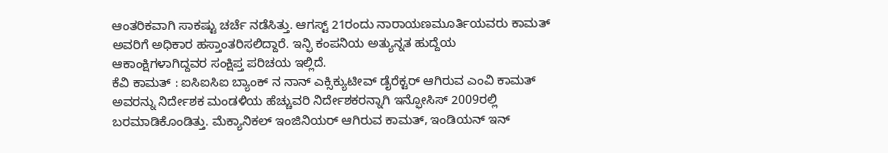ಆಂತರಿಕವಾಗಿ ಸಾಕಷ್ಟು ಚರ್ಚೆ ನಡೆಸಿತ್ತು. ಆಗಸ್ಟ್ 21ರಂದು ನಾರಾಯಣಮೂರ್ತಿಯವರು ಕಾಮತ್ ಅವರಿಗೆ ಅಧಿಕಾರ ಹಸ್ತಾಂತರಿಸಲಿದ್ದಾರೆ. ಇನ್ಫಿ ಕಂಪನಿಯ ಅತ್ಯುನ್ನತ ಹುದ್ದೆಯ ಆಕಾಂಕ್ಷಿಗಳಾಗಿದ್ದವರ ಸಂಕ್ಷಿಪ್ತ ಪರಿಚಯ ಇಲ್ಲಿದೆ.
ಕೆವಿ ಕಾಮತ್ : ಐಸಿಐಸಿಐ ಬ್ಯಾಂಕ್ ನ ನಾನ್ ಎಕ್ಸಿಕ್ಯುಟೀವ್ ಡೈರೆಕ್ಟರ್ ಆಗಿರುವ ಎಂವಿ ಕಾಮತ್ ಅವರನ್ನು ನಿರ್ದೇಶಕ ಮಂಡಳಿಯ ಹೆಚ್ಚುವರಿ ನಿರ್ದೇಶಕರನ್ನಾಗಿ ಇನ್ಫೋಸಿಸ್ 2009ರಲ್ಲಿ ಬರಮಾಡಿಕೊಂಡಿತ್ತು. ಮೆಕ್ಯಾನಿಕಲ್ ಇಂಜಿನಿಯರ್ ಆಗಿರುವ ಕಾಮತ್, ಇಂಡಿಯನ್ ಇನ್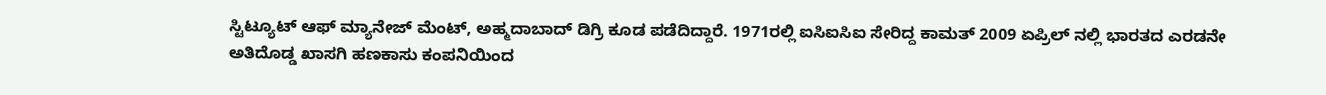ಸ್ಟಿಟ್ಯೂಟ್ ಆಫ್ ಮ್ಯಾನೇಜ್ ಮೆಂಟ್, ಅಹ್ಮದಾಬಾದ್ ಡಿಗ್ರಿ ಕೂಡ ಪಡೆದಿದ್ದಾರೆ. 1971ರಲ್ಲಿ ಐಸಿಐಸಿಐ ಸೇರಿದ್ದ ಕಾಮತ್ 2009 ಏಪ್ರಿಲ್ ನಲ್ಲಿ ಭಾರತದ ಎರಡನೇ ಅತಿದೊಡ್ಡ ಖಾಸಗಿ ಹಣಕಾಸು ಕಂಪನಿಯಿಂದ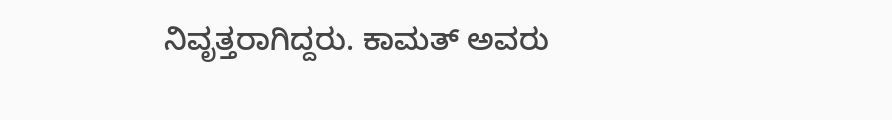ನಿವೃತ್ತರಾಗಿದ್ದರು. ಕಾಮತ್ ಅವರು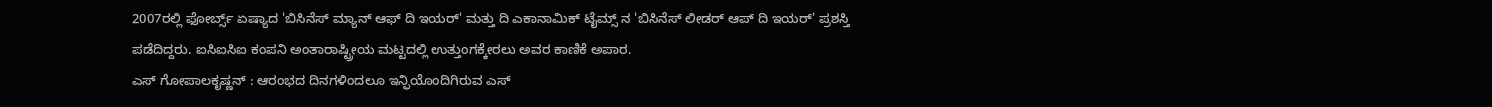2007ರಲ್ಲಿ ಫೋರ್ಬ್ಸ್ ಏಷ್ಯಾದ 'ಬಿಸಿನೆಸ್ ಮ್ಯಾನ್ ಆಫ್ ದಿ ಇಯರ್' ಮತ್ತು ದಿ ಎಕಾನಾಮಿಕ್ ಟೈಮ್ಸ್ ನ 'ಬಿಸಿನೆಸ್ ಲೀಡರ್ ಆಪ್ ದಿ ಇಯರ್' ಪ್ರಶಸ್ತಿ ಪಡೆದಿದ್ದರು. ಐಸಿಐಸಿಐ ಕಂಪನಿ ಅಂತಾರಾಷ್ಟ್ರೀಯ ಮಟ್ಟದಲ್ಲಿ ಉತ್ತುಂಗಕ್ಕೇರಲು ಅವರ ಕಾಣಿಕೆ ಅಪಾರ.
ಎಸ್ ಗೋಪಾಲಕೃಷ್ಣನ್ : ಆರಂಭದ ದಿನಗಳಿಂದಲೂ ಇನ್ಫಿಯೊಂದಿಗಿರುವ ಎಸ್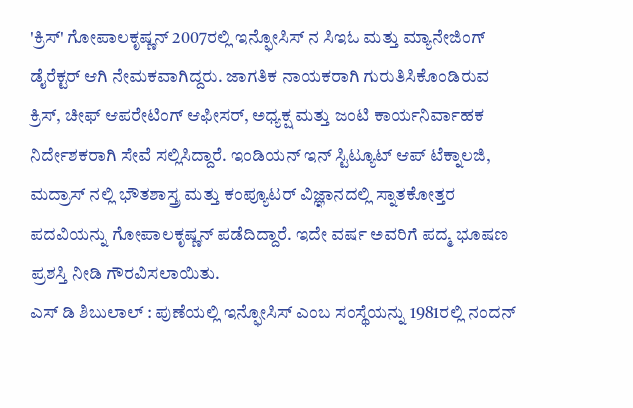'ಕ್ರಿಸ್' ಗೋಪಾಲಕೃಷ್ಣನ್ 2007ರಲ್ಲಿ ಇನ್ಫೋಸಿಸ್ ನ ಸಿಇಓ ಮತ್ತು ಮ್ಯಾನೇಜಿಂಗ್ ಡೈರೆಕ್ಟರ್ ಆಗಿ ನೇಮಕವಾಗಿದ್ದರು. ಜಾಗತಿಕ ನಾಯಕರಾಗಿ ಗುರುತಿಸಿಕೊಂಡಿರುವ ಕ್ರಿಸ್, ಚೀಫ್ ಆಪರೇಟಿಂಗ್ ಆಫೀಸರ್, ಅಧ್ಯಕ್ಷ ಮತ್ತು ಜಂಟಿ ಕಾರ್ಯನಿರ್ವಾಹಕ ನಿರ್ದೇಶಕರಾಗಿ ಸೇವೆ ಸಲ್ಲಿಸಿದ್ದಾರೆ. ಇಂಡಿಯನ್ ಇನ್ ಸ್ಟಿಟ್ಯೂಟ್ ಆಪ್ ಟೆಕ್ನಾಲಜಿ, ಮದ್ರಾಸ್ ನಲ್ಲಿ ಭೌತಶಾಸ್ತ್ರ ಮತ್ತು ಕಂಪ್ಯೂಟರ್ ವಿಜ್ಞಾನದಲ್ಲಿ ಸ್ನಾತಕೋತ್ತರ ಪದವಿಯನ್ನು ಗೋಪಾಲಕೃಷ್ಣನ್ ಪಡೆದಿದ್ದಾರೆ. ಇದೇ ವರ್ಷ ಅವರಿಗೆ ಪದ್ಮ ಭೂಷಣ ಪ್ರಶಸ್ತಿ ನೀಡಿ ಗೌರವಿಸಲಾಯಿತು.
ಎಸ್ ಡಿ ಶಿಬುಲಾಲ್ : ಪುಣೆಯಲ್ಲಿ ಇನ್ಫೋಸಿಸ್ ಎಂಬ ಸಂಸ್ಥೆಯನ್ನು 1981ರಲ್ಲಿ ನಂದನ್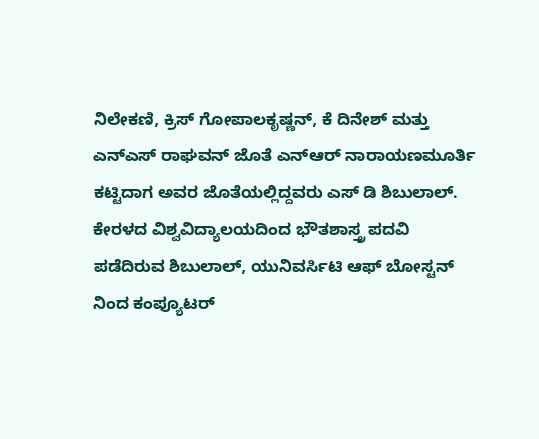ನಿಲೇಕಣಿ, ಕ್ರಿಸ್ ಗೋಪಾಲಕೃಷ್ಣನ್, ಕೆ ದಿನೇಶ್ ಮತ್ತು ಎನ್ಎಸ್ ರಾಘವನ್ ಜೊತೆ ಎನ್ಆರ್ ನಾರಾಯಣಮೂರ್ತಿ ಕಟ್ಟಿದಾಗ ಅವರ ಜೊತೆಯಲ್ಲಿದ್ದವರು ಎಸ್ ಡಿ ಶಿಬುಲಾಲ್. ಕೇರಳದ ವಿಶ್ವವಿದ್ಯಾಲಯದಿಂದ ಭೌತಶಾಸ್ತ್ರ ಪದವಿ ಪಡೆದಿರುವ ಶಿಬುಲಾಲ್, ಯುನಿವರ್ಸಿಟಿ ಆಫ್ ಬೋಸ್ಟನ್ ನಿಂದ ಕಂಪ್ಯೂಟರ್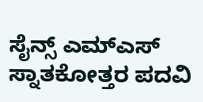ಸೈನ್ಸ್ ಎಮ್ಎಸ್ ಸ್ನಾತಕೋತ್ತರ ಪದವಿ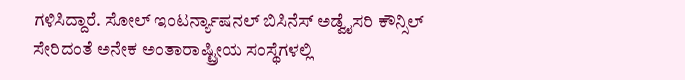ಗಳಿಸಿದ್ದಾರೆ. ಸೋಲ್ ಇಂಟರ್ನ್ಯಾಷನಲ್ ಬಿಸಿನೆಸ್ ಅಡ್ವೈಸರಿ ಕೌನ್ಸಿಲ್ ಸೇರಿದಂತೆ ಅನೇಕ ಅಂತಾರಾಷ್ಟ್ರೀಯ ಸಂಸ್ಥೆಗಳಲ್ಲಿ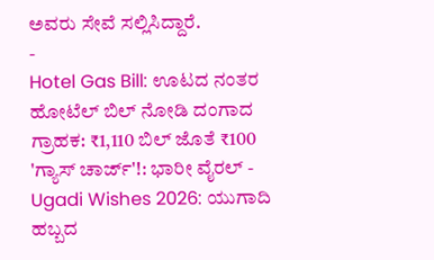ಅವರು ಸೇವೆ ಸಲ್ಲಿಸಿದ್ದಾರೆ.
-
Hotel Gas Bill: ಊಟದ ನಂತರ ಹೋಟೆಲ್ ಬಿಲ್ ನೋಡಿ ದಂಗಾದ ಗ್ರಾಹಕ: ₹1,110 ಬಿಲ್ ಜೊತೆ ₹100 'ಗ್ಯಾಸ್ ಚಾರ್ಜ್'!: ಭಾರೀ ವೈರಲ್ -
Ugadi Wishes 2026: ಯುಗಾದಿ ಹಬ್ಬದ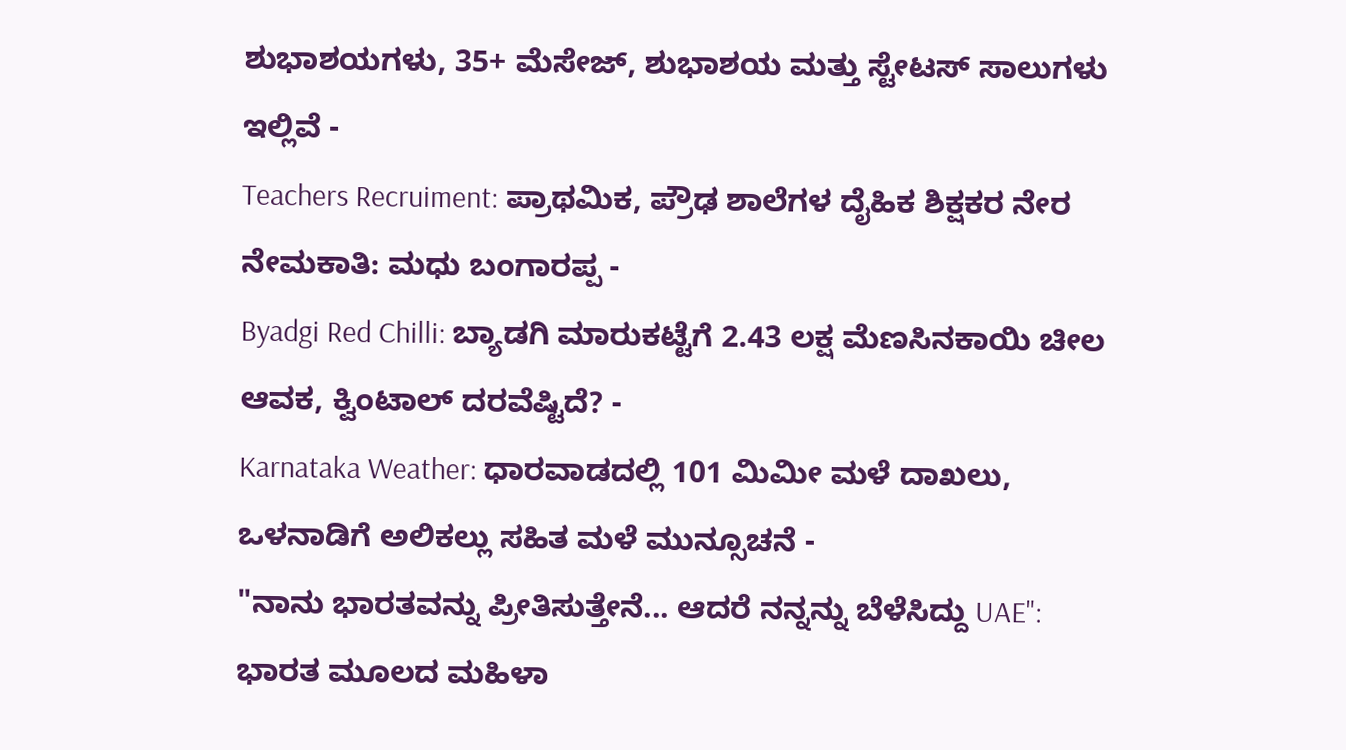ಶುಭಾಶಯಗಳು, 35+ ಮೆಸೇಜ್, ಶುಭಾಶಯ ಮತ್ತು ಸ್ಟೇಟಸ್ ಸಾಲುಗಳು ಇಲ್ಲಿವೆ -
Teachers Recruiment: ಪ್ರಾಥಮಿಕ, ಪ್ರೌಢ ಶಾಲೆಗಳ ದೈಹಿಕ ಶಿಕ್ಷಕರ ನೇರ ನೇಮಕಾತಿ: ಮಧು ಬಂಗಾರಪ್ಪ -
Byadgi Red Chilli: ಬ್ಯಾಡಗಿ ಮಾರುಕಟ್ಟೆಗೆ 2.43 ಲಕ್ಷ ಮೆಣಸಿನಕಾಯಿ ಚೀಲ ಆವಕ, ಕ್ವಿಂಟಾಲ್ ದರವೆಷ್ಟಿದೆ? -
Karnataka Weather: ಧಾರವಾಡದಲ್ಲಿ 101 ಮಿಮೀ ಮಳೆ ದಾಖಲು, ಒಳನಾಡಿಗೆ ಅಲಿಕಲ್ಲು ಸಹಿತ ಮಳೆ ಮುನ್ಸೂಚನೆ -
"ನಾನು ಭಾರತವನ್ನು ಪ್ರೀತಿಸುತ್ತೇನೆ... ಆದರೆ ನನ್ನನ್ನು ಬೆಳೆಸಿದ್ದು UAE": ಭಾರತ ಮೂಲದ ಮಹಿಳಾ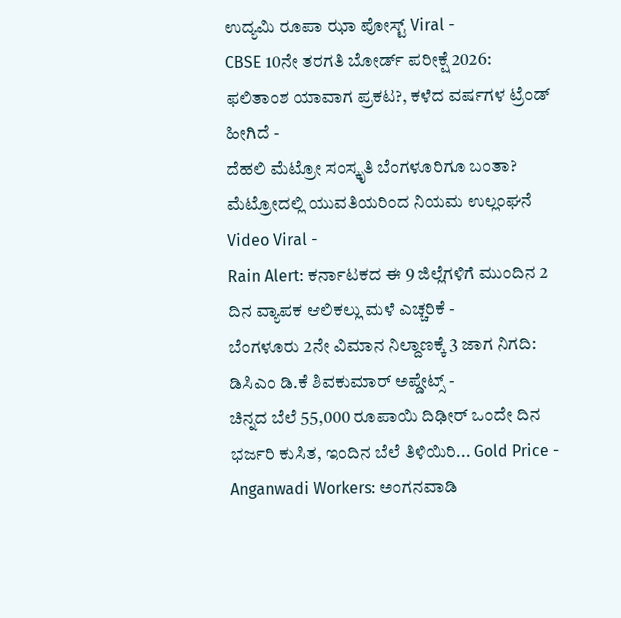ಉದ್ಯಮಿ ರೂಪಾ ಝಾ ಪೋಸ್ಟ್ Viral -
CBSE 10ನೇ ತರಗತಿ ಬೋರ್ಡ್ ಪರೀಕ್ಷೆ 2026: ಫಲಿತಾಂಶ ಯಾವಾಗ ಪ್ರಕಟ?, ಕಳೆದ ವರ್ಷಗಳ ಟ್ರೆಂಡ್ ಹೀಗಿದೆ -
ದೆಹಲಿ ಮೆಟ್ರೋ ಸಂಸ್ಕೃತಿ ಬೆಂಗಳೂರಿಗೂ ಬಂತಾ? ಮೆಟ್ರೋದಲ್ಲಿ ಯುವತಿಯರಿಂದ ನಿಯಮ ಉಲ್ಲಂಘನೆ Video Viral -
Rain Alert: ಕರ್ನಾಟಕದ ಈ 9 ಜಿಲ್ಲೆಗಳಿಗೆ ಮುಂದಿನ 2 ದಿನ ವ್ಯಾಪಕ ಆಲಿಕಲ್ಲು ಮಳೆ ಎಚ್ಚರಿಕೆ -
ಬೆಂಗಳೂರು 2ನೇ ವಿಮಾನ ನಿಲ್ದಾಣಕ್ಕೆ 3 ಜಾಗ ನಿಗದಿ: ಡಿಸಿಎಂ ಡಿ.ಕೆ ಶಿವಕುಮಾರ್ ಅಪ್ಡೇಟ್ಸ್ -
ಚಿನ್ನದ ಬೆಲೆ 55,000 ರೂಪಾಯಿ ದಿಢೀರ್ ಒಂದೇ ದಿನ ಭರ್ಜರಿ ಕುಸಿತ, ಇಂದಿನ ಬೆಲೆ ತಿಳಿಯಿರಿ... Gold Price -
Anganwadi Workers: ಅಂಗನವಾಡಿ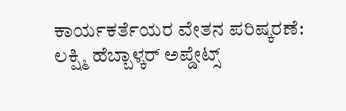ಕಾರ್ಯಕರ್ತೆಯರ ವೇತನ ಪರಿಷ್ಕರಣೆ: ಲಕ್ಷ್ಮಿ ಹೆಬ್ಬಾಳ್ಕರ್ ಅಪ್ಡೇಟ್ಸ್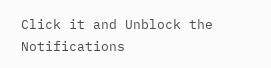Click it and Unblock the Notifications